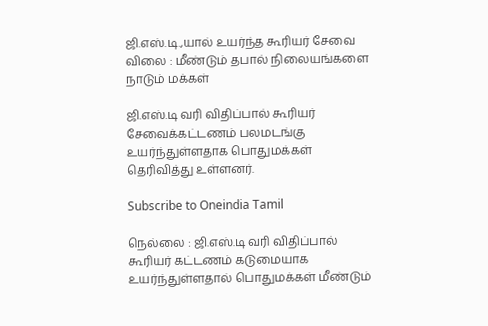ஜி.எஸ்.டி.,யால் உயர்ந்த கூரியர் சேவை விலை : மீண்டும் தபால் நிலையங்களை நாடும் மக்கள்

ஜி.எஸ்.டி வரி விதிப்பால் கூரியர் சேவைக்கட்டணம் பலமடங்கு உயர்ந்துள்ளதாக பொதுமக்கள் தெரிவித்து உள்ளனர்.

Subscribe to Oneindia Tamil

நெல்லை : ஜி.எஸ்.டி வரி விதிப்பால் கூரியர் கட்டணம் கடுமையாக உயர்ந்துள்ளதால் பொதுமக்கள் மீண்டும்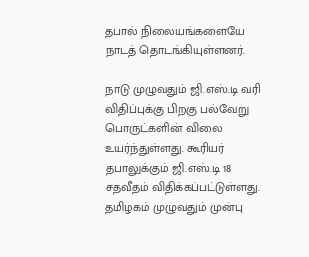தபால் நிலையங்களையே நாடத் தொடங்கியுள்ளனர்.

நாடு முழுவதும் ஜி.எஸ்.டி வரி விதிப்புக்கு பிறகு பல்வேறு பொருட்களின் விலை உயர்ந்துள்ளது. கூரியர் தபாலுக்கும் ஜி.எஸ்.டி 18 சதவீதம் விதிக்கப்பட்டுள்ளது. தமிழகம் முழுவதும் முன்பு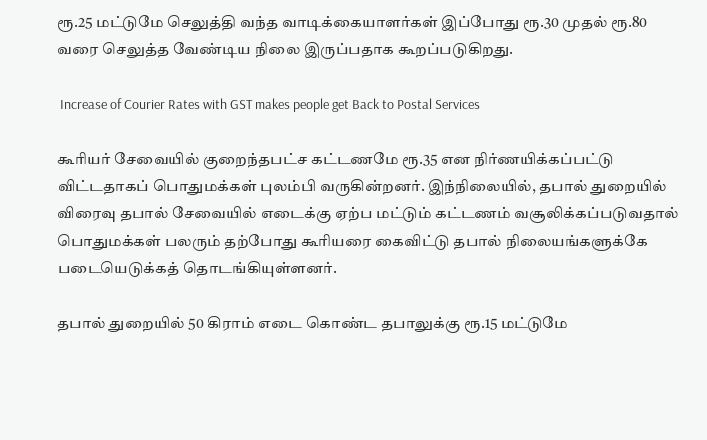ரூ.25 மட்டுமே செலுத்தி வந்த வாடிக்கையாளர்கள் இப்போது ரூ.30 முதல் ரூ.80 வரை செலுத்த வேண்டிய நிலை இருப்பதாக கூறப்படுகிறது.

 Increase of Courier Rates with GST makes people get Back to Postal Services

கூரியர் சேவையில் குறைந்தபட்ச கட்டணமே ரூ.35 என நிர்ணயிக்கப்பட்டு விட்டதாகப் பொதுமக்கள் புலம்பி வருகின்றனர். இந்நிலையில், தபால் துறையில் விரைவு தபால் சேவையில் எடைக்கு ஏற்ப மட்டும் கட்டணம் வசூலிக்கப்படுவதால் பொதுமக்கள் பலரும் தற்போது கூரியரை கைவிட்டு தபால் நிலையங்களுக்கே படையெடுக்கத் தொடங்கியுள்ளனர்.

தபால் துறையில் 50 கிராம் எடை கொண்ட தபாலுக்கு ரூ.15 மட்டுமே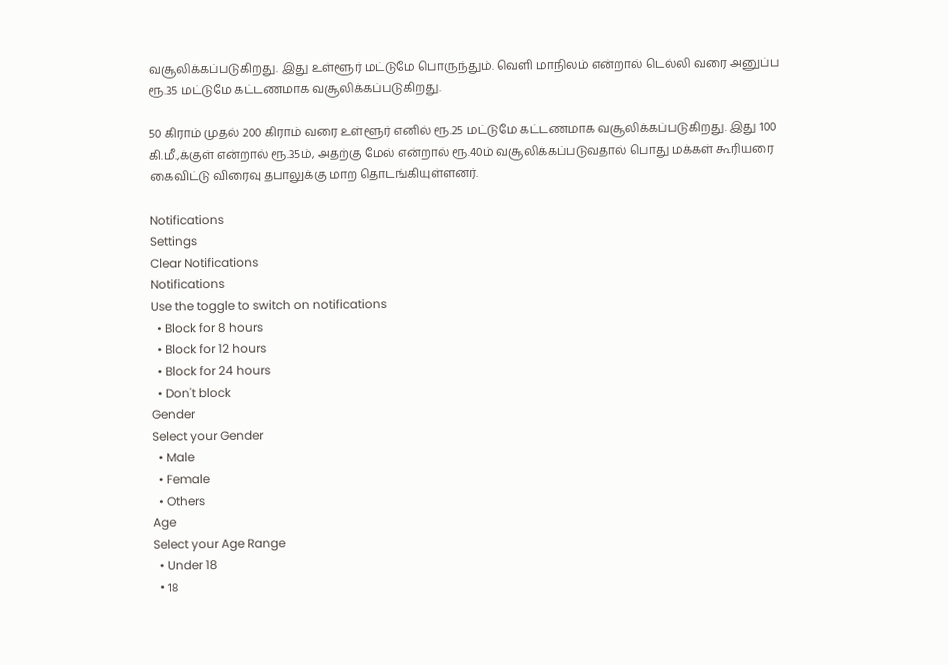வசூலிக்கப்படுகிறது. இது உள்ளூர் மட்டுமே பொருந்தும். வெளி மாநிலம் என்றால் டெல்லி வரை அனுப்ப ரூ.35 மட்டுமே கட்டணமாக வசூலிக்கப்படுகிறது.

50 கிராம் முதல் 200 கிராம் வரை உள்ளூர் எனில் ரூ.25 மட்டுமே கட்டணமாக வசூலிக்கப்படுகிறது. இது 100 கி.மீ.,க்குள் என்றால் ரூ.35ம், அதற்கு மேல் என்றால் ரூ.40ம் வசூலிக்கப்படுவதால் பொது மக்கள் கூரியரை கைவிட்டு விரைவு தபாலுக்கு மாற தொடங்கியுள்ளனர்.

Notifications
Settings
Clear Notifications
Notifications
Use the toggle to switch on notifications
  • Block for 8 hours
  • Block for 12 hours
  • Block for 24 hours
  • Don't block
Gender
Select your Gender
  • Male
  • Female
  • Others
Age
Select your Age Range
  • Under 18
  • 18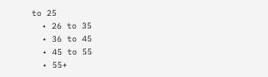to 25
  • 26 to 35
  • 36 to 45
  • 45 to 55
  • 55+